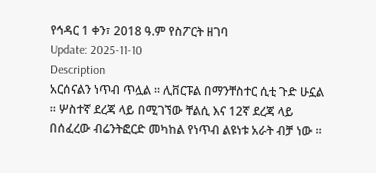የኅዳር 1 ቀን፣ 2018 ዓ.ም የስፖርት ዘገባ
Update: 2025-11-10
Description
አርሰናልን ነጥብ ጥሏል ። ሊቨርፑል በማንቸስተር ሲቲ ጉድ ሁኗል ። ሦስተኛ ደረጃ ላይ በሚገኘው ቸልሲ እና 12ኛ ደረጃ ላይ በሰፈረው ብሬንትፎርድ መካከል የነጥብ ልዩነቱ አራት ብቻ ነው ።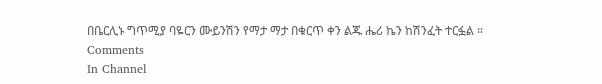በቤርሊኑ ግጥሚያ ባዬርን ሙይንሽን የማታ ማታ በቁርጥ ቀን ልጁ ሔሪ ኬን ከሽንፈት ተርፏል ።
Comments
In Channel